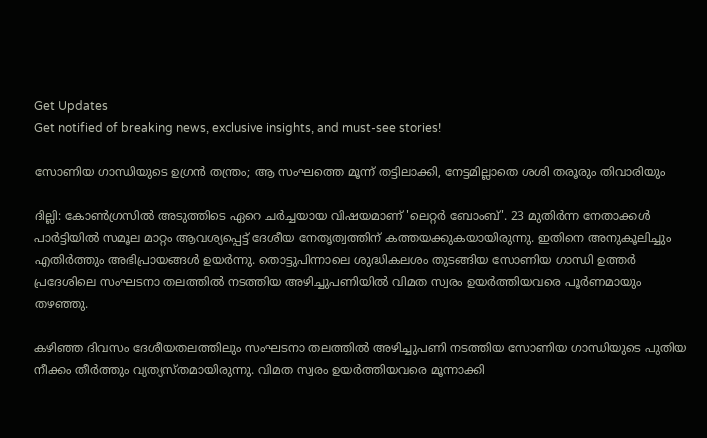Get Updates
Get notified of breaking news, exclusive insights, and must-see stories!

സോണിയ ഗാന്ധിയുടെ ഉഗ്രന്‍ തന്ത്രം; ആ സംഘത്തെ മൂന്ന് തട്ടിലാക്കി, നേട്ടമില്ലാതെ ശശി തരൂരും തിവാരിയും

ദില്ലി: കോണ്‍ഗ്രസില്‍ അടുത്തിടെ ഏറെ ചര്‍ച്ചയായ വിഷയമാണ് 'ലെറ്റര്‍ ബോംബ്'. 23 മുതിര്‍ന്ന നേതാക്കള്‍ പാര്‍ട്ടിയില്‍ സമൂല മാറ്റം ആവശ്യപ്പെട്ട് ദേശീയ നേതൃത്വത്തിന് കത്തയക്കുകയായിരുന്നു. ഇതിനെ അനുകൂലിച്ചും എതിര്‍ത്തും അഭിപ്രായങ്ങള്‍ ഉയര്‍ന്നു. തൊട്ടുപിന്നാലെ ശുദ്ധികലശം തുടങ്ങിയ സോണിയ ഗാന്ധി ഉത്തര്‍ പ്രദേശിലെ സംഘടനാ തലത്തില്‍ നടത്തിയ അഴിച്ചുപണിയില്‍ വിമത സ്വരം ഉയര്‍ത്തിയവരെ പൂര്‍ണമായും തഴഞ്ഞു.

കഴിഞ്ഞ ദിവസം ദേശീയതലത്തിലും സംഘടനാ തലത്തില്‍ അഴിച്ചുപണി നടത്തിയ സോണിയ ഗാന്ധിയുടെ പുതിയ നീക്കം തീര്‍ത്തും വ്യത്യസ്തമായിരുന്നു. വിമത സ്വരം ഉയര്‍ത്തിയവരെ മൂന്നാക്കി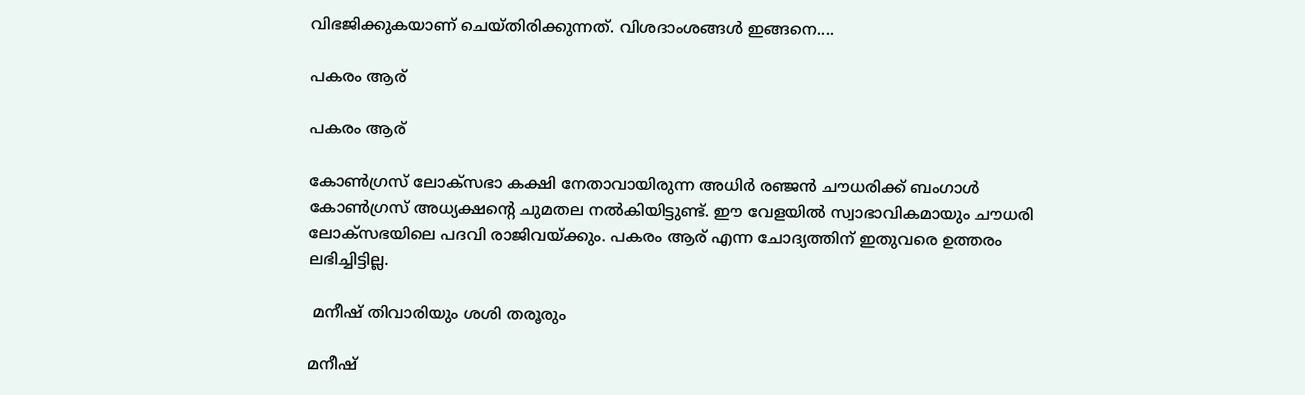വിഭജിക്കുകയാണ് ചെയ്തിരിക്കുന്നത്. വിശദാംശങ്ങള്‍ ഇങ്ങനെ....

പകരം ആര്

പകരം ആര്

കോണ്‍ഗ്രസ് ലോക്‌സഭാ കക്ഷി നേതാവായിരുന്ന അധിര്‍ രഞ്ജന്‍ ചൗധരിക്ക് ബംഗാള്‍ കോണ്‍ഗ്രസ് അധ്യക്ഷന്റെ ചുമതല നല്‍കിയിട്ടുണ്ട്. ഈ വേളയില്‍ സ്വാഭാവികമായും ചൗധരി ലോക്‌സഭയിലെ പദവി രാജിവയ്ക്കും. പകരം ആര് എന്ന ചോദ്യത്തിന് ഇതുവരെ ഉത്തരം ലഭിച്ചിട്ടില്ല.

 മനീഷ് തിവാരിയും ശശി തരൂരും

മനീഷ്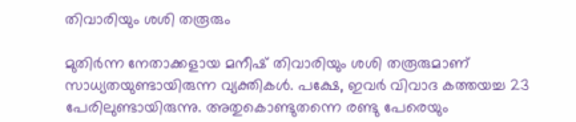തിവാരിയും ശശി തരൂരും

മുതിര്‍ന്ന നേതാക്കളായ മനീഷ് തിവാരിയും ശശി തരൂരുമാണ് സാധ്യതയുണ്ടായിരുന്ന വ്യക്തികള്‍. പക്ഷേ, ഇവര്‍ വിവാദ കത്തയച്ച 23 പേരിലുണ്ടായിരുന്നു. അതുകൊണ്ടുതന്നെ രണ്ടു പേരെയും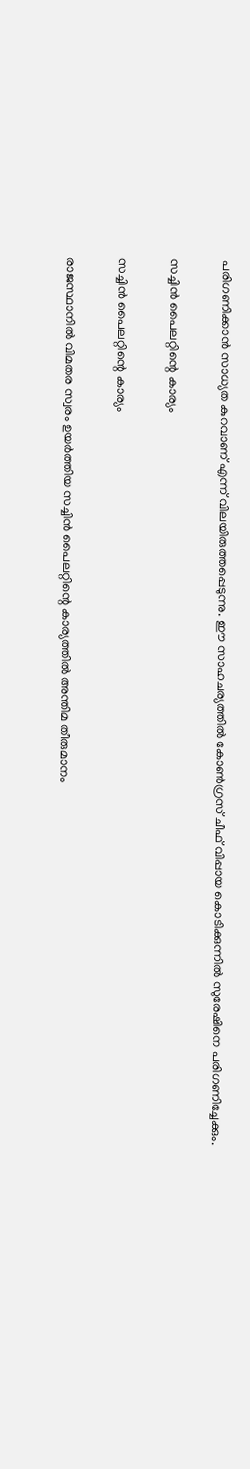പരിഗണിക്കാന്‍ സാധ്യത കുറവാണ് എന്ന് വിലയിരുത്തപ്പെടുന്നു. ഈ സാഹചര്യത്തില്‍ കോണ്‍ഗ്രസ് ചീഫ് വിപ്പായ കൊടിക്കുന്നില്‍ സുരേഷിനെ പരിഗണിച്ചേക്കും.

സച്ചിന്‍ പൈലറ്റിന്റെ കാര്യം

സച്ചിന്‍ പൈലറ്റിന്റെ കാര്യം

രാജസ്ഥാനില്‍ വിമതര സ്വരം ഉയര്‍ത്തിയ സച്ചിന്‍ പൈലറ്റിന്റെ കാര്യത്തില്‍ അന്തിമ തീരുമാനം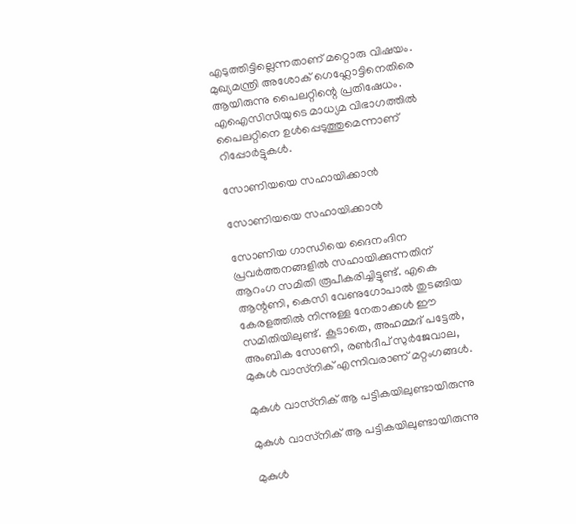എടുത്തിട്ടില്ലെന്നതാണ് മറ്റൊരു വിഷയം. മുഖ്യമന്ത്രി അശോക് ഗെഹ്ലോട്ടിനെതിരെ ആയിരുന്നു പൈലറ്റിന്റെ പ്രതിഷേധം. എഐസിസിയുടെ മാധ്യമ വിഭാഗത്തില്‍ പൈലറ്റിനെ ഉള്‍പ്പെടുത്തുമെന്നാണ് റിപ്പോര്‍ട്ടുകള്‍.

സോണിയയെ സഹായിക്കാന്‍

സോണിയയെ സഹായിക്കാന്‍

സോണിയ ഗാന്ധിയെ ദൈനംദിന പ്രവര്‍ത്തനങ്ങളില്‍ സഹായിക്കുന്നതിന് ആറംഗ സമിതി രൂപീകരിച്ചിട്ടുണ്ട്. എകെ ആന്റണി, കെസി വേണുഗോപാല്‍ തുടങ്ങിയ കേരളത്തില്‍ നിന്നുള്ള നേതാക്കള്‍ ഈ സമിതിയിലുണ്ട്. കൂടാതെ, അഹമ്മദ് പട്ടേല്‍, അംബിക സോണി, രണ്‍ദീപ് സുര്‍ജേവാല, മുകുള്‍ വാസ്‌നിക് എന്നിവരാണ് മറ്റംഗങ്ങള്‍.

മുകുള്‍ വാസ്‌നിക് ആ പട്ടികയിലുണ്ടായിരുന്നു

മുകുള്‍ വാസ്‌നിക് ആ പട്ടികയിലുണ്ടായിരുന്നു

മുകുള്‍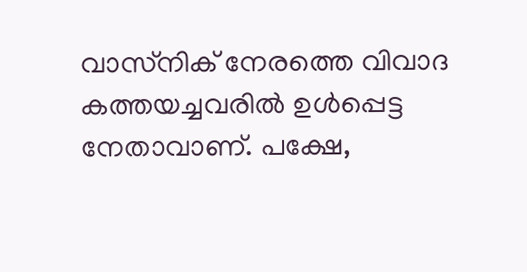വാസ്‌നിക് നേരത്തെ വിവാദ കത്തയച്ചവരില്‍ ഉള്‍പ്പെട്ട നേതാവാണ്. പക്ഷേ,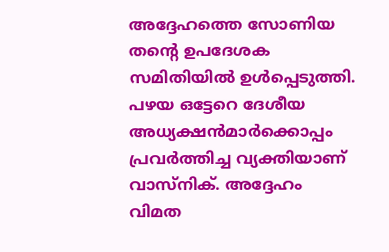അദ്ദേഹത്തെ സോണിയ തന്റെ ഉപദേശക സമിതിയില്‍ ഉള്‍പ്പെടുത്തി. പഴയ ഒട്ടേറെ ദേശീയ അധ്യക്ഷന്‍മാര്‍ക്കൊപ്പം പ്രവര്‍ത്തിച്ച വ്യക്തിയാണ് വാസ്‌നിക്. അദ്ദേഹം വിമത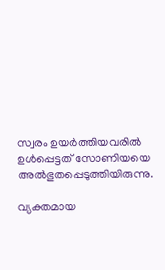സ്വരം ഉയര്‍ത്തിയവരില്‍ ഉള്‍പ്പെട്ടത് സോണിയയെ അല്‍ഭുതപ്പെടുത്തിയിരുന്നു.

വ്യക്തമായ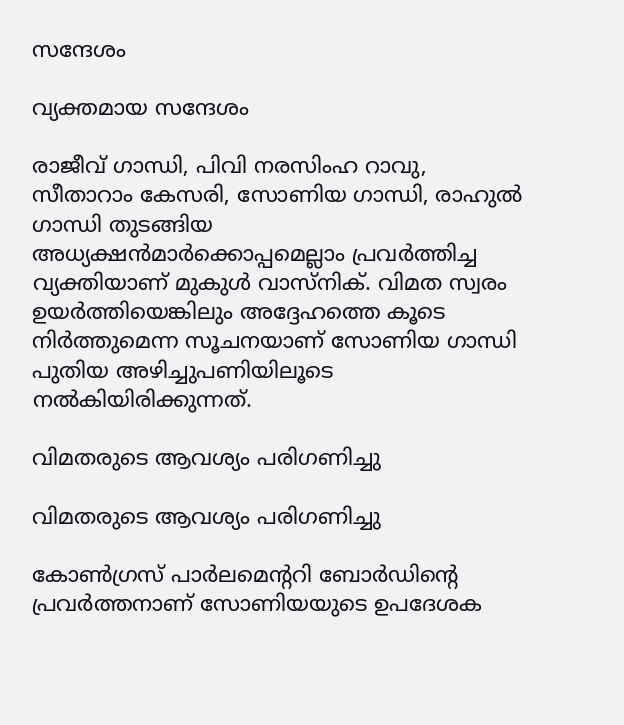സന്ദേശം

വ്യക്തമായ സന്ദേശം

രാജീവ് ഗാന്ധി, പിവി നരസിംഹ റാവു, സീതാറാം കേസരി, സോണിയ ഗാന്ധി, രാഹുല്‍ ഗാന്ധി തുടങ്ങിയ അധ്യക്ഷന്‍മാര്‍ക്കൊപ്പമെല്ലാം പ്രവര്‍ത്തിച്ച വ്യക്തിയാണ് മുകുള്‍ വാസ്‌നിക്. വിമത സ്വരം ഉയര്‍ത്തിയെങ്കിലും അദ്ദേഹത്തെ കൂടെ നിര്‍ത്തുമെന്ന സൂചനയാണ് സോണിയ ഗാന്ധി പുതിയ അഴിച്ചുപണിയിലൂടെ നല്‍കിയിരിക്കുന്നത്.

വിമതരുടെ ആവശ്യം പരിഗണിച്ചു

വിമതരുടെ ആവശ്യം പരിഗണിച്ചു

കോണ്‍ഗ്രസ് പാര്‍ലമെന്ററി ബോര്‍ഡിന്റെ പ്രവര്‍ത്തനാണ് സോണിയയുടെ ഉപദേശക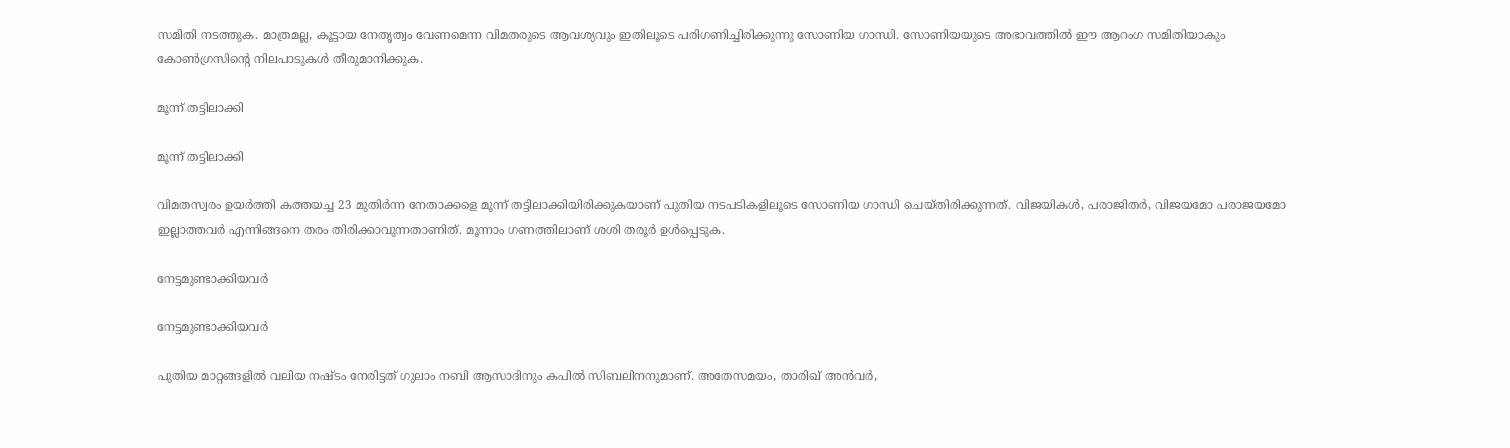സമിതി നടത്തുക. മാത്രമല്ല, കൂട്ടായ നേതൃത്വം വേണമെന്ന വിമതരുടെ ആവശ്യവും ഇതിലൂടെ പരിഗണിച്ചിരിക്കുന്നു സോണിയ ഗാന്ധി. സോണിയയുടെ അഭാവത്തില്‍ ഈ ആറംഗ സമിതിയാകും കോണ്‍ഗ്രസിന്റെ നിലപാടുകള്‍ തീരുമാനിക്കുക.

മൂന്ന് തട്ടിലാക്കി

മൂന്ന് തട്ടിലാക്കി

വിമതസ്വരം ഉയര്‍ത്തി കത്തയച്ച 23 മുതിര്‍ന്ന നേതാക്കളെ മൂന്ന് തട്ടിലാക്കിയിരിക്കുകയാണ് പുതിയ നടപടികളിലൂടെ സോണിയ ഗാന്ധി ചെയ്തിരിക്കുന്നത്. വിജയികള്‍, പരാജിതര്‍, വിജയമോ പരാജയമോ ഇല്ലാത്തവര്‍ എന്നിങ്ങനെ തരം തിരിക്കാവുന്നതാണിത്. മൂന്നാം ഗണത്തിലാണ് ശശി തരൂര്‍ ഉള്‍പ്പെടുക.

നേട്ടമുണ്ടാക്കിയവര്‍

നേട്ടമുണ്ടാക്കിയവര്‍

പുതിയ മാറ്റങ്ങളില്‍ വലിയ നഷ്ടം നേരിട്ടത് ഗുലാം നബി ആസാദിനും കപില്‍ സിബലിനനുമാണ്. അതേസമയം, താരിഖ് അന്‍വര്‍,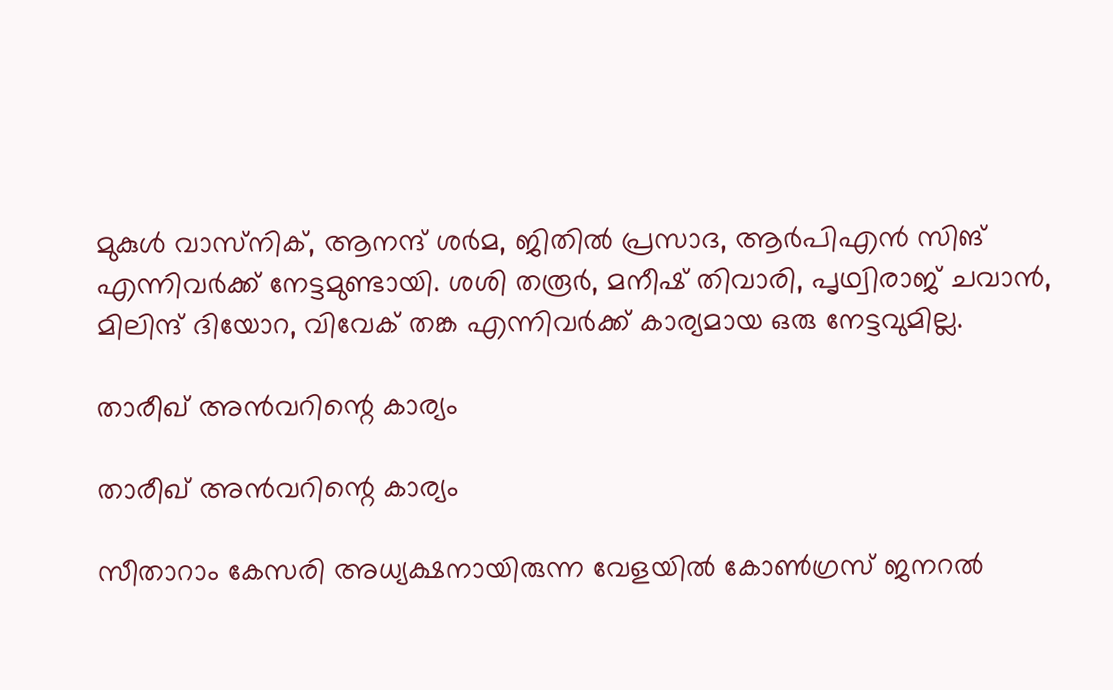മുകുള്‍ വാസ്‌നിക്, ആനന്ദ് ശര്‍മ, ജിതില്‍ പ്രസാദ, ആര്‍പിഎന്‍ സിങ് എന്നിവര്‍ക്ക് നേട്ടമുണ്ടായി. ശശി തരൂര്‍, മനീഷ് തിവാരി, പൃഥ്വിരാജ് ചവാന്‍, മിലിന്ദ് ദിയോറ, വിവേക് തങ്ക എന്നിവര്‍ക്ക് കാര്യമായ ഒരു നേട്ടവുമില്ല.

താരീഖ് അന്‍വറിന്റെ കാര്യം

താരീഖ് അന്‍വറിന്റെ കാര്യം

സീതാറാം കേസരി അധ്യക്ഷനായിരുന്ന വേളയില്‍ കോണ്‍ഗ്രസ് ജനറല്‍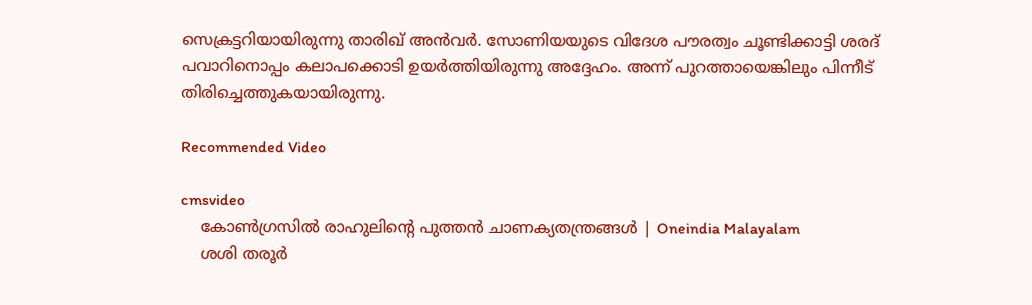സെക്രട്ടറിയായിരുന്നു താരിഖ് അന്‍വര്‍. സോണിയയുടെ വിദേശ പൗരത്വം ചൂണ്ടിക്കാട്ടി ശരദ് പവാറിനൊപ്പം കലാപക്കൊടി ഉയര്‍ത്തിയിരുന്നു അദ്ദേഹം. അന്ന് പുറത്തായെങ്കിലും പിന്നീട് തിരിച്ചെത്തുകയായിരുന്നു.

Recommended Video

cmsvideo
    കോണ്‍ഗ്രസില്‍ രാഹുലിന്റെ പുത്തന്‍ ചാണക്യതന്ത്രങ്ങള്‍ | Oneindia Malayalam
    ശശി തരൂര്‍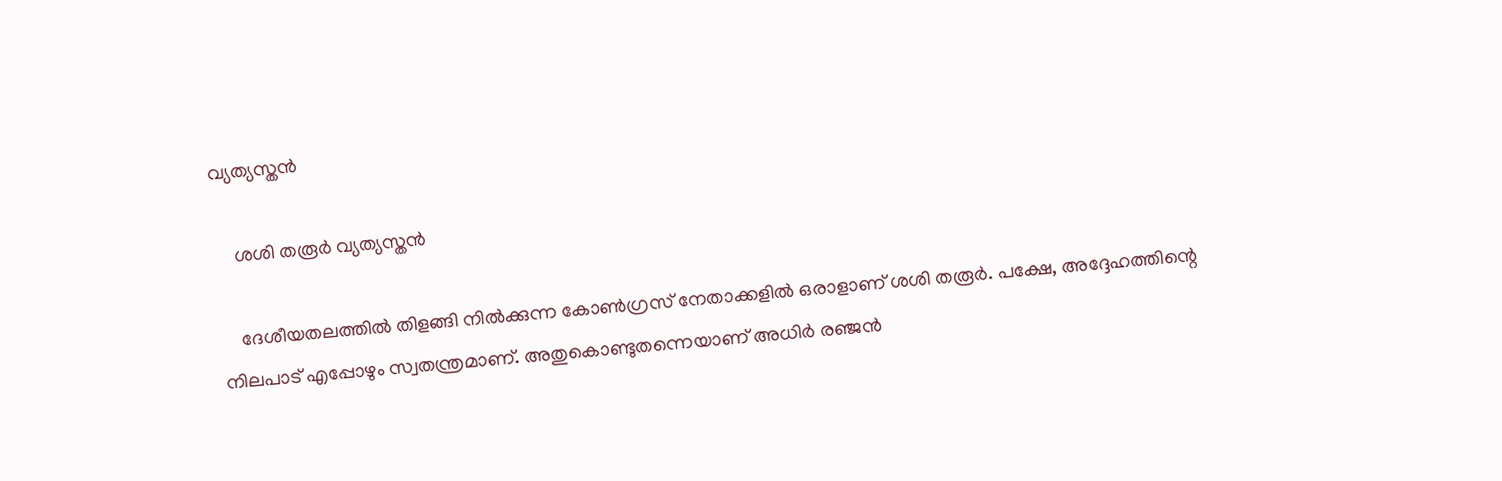വ്യത്യസ്തന്‍

    ശശി തരൂര്‍ വ്യത്യസ്തന്‍

    ദേശീയതലത്തില്‍ തിളങ്ങി നില്‍ക്കുന്ന കോണ്‍ഗ്രസ് നേതാക്കളില്‍ ഒരാളാണ് ശശി തരൂര്‍. പക്ഷേ, അദ്ദേഹത്തിന്റെ നിലപാട് എപ്പോഴും സ്വതന്ത്രമാണ്. അതുകൊണ്ടുതന്നെയാണ് അധിര്‍ രഞ്ജന്‍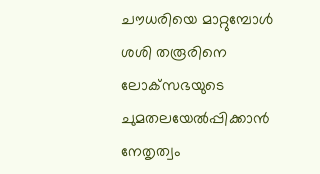ചൗധരിയെ മാറ്റുമ്പോള്‍ ശശി തരൂരിനെ ലോക്‌സഭയുടെ ചുമതലയേല്‍പ്പിക്കാന്‍ നേതൃത്വം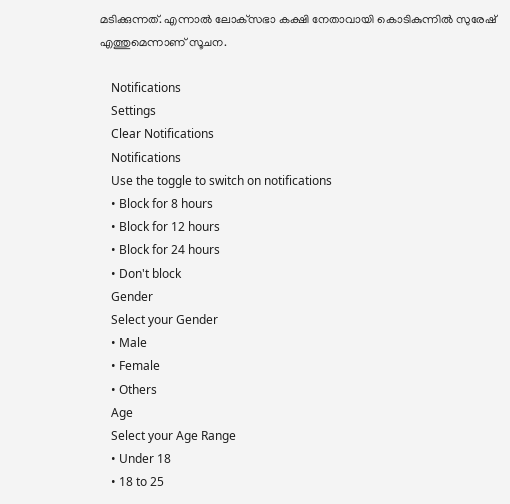മടിക്കുന്നത്. എന്നാല്‍ ലോക്‌സഭാ കക്ഷി നേതാവായി കൊടികുന്നില്‍ സുരേഷ് എത്തുമെന്നാണ് സൂചന.

    Notifications
    Settings
    Clear Notifications
    Notifications
    Use the toggle to switch on notifications
    • Block for 8 hours
    • Block for 12 hours
    • Block for 24 hours
    • Don't block
    Gender
    Select your Gender
    • Male
    • Female
    • Others
    Age
    Select your Age Range
    • Under 18
    • 18 to 25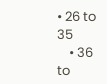• 26 to 35
    • 36 to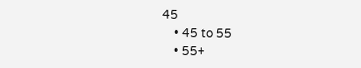45
    • 45 to 55
    • 55+